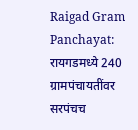Raigad Gram Panchayat: रायगडमध्ये 240 ग्रामपंचायतींवर सरपंचच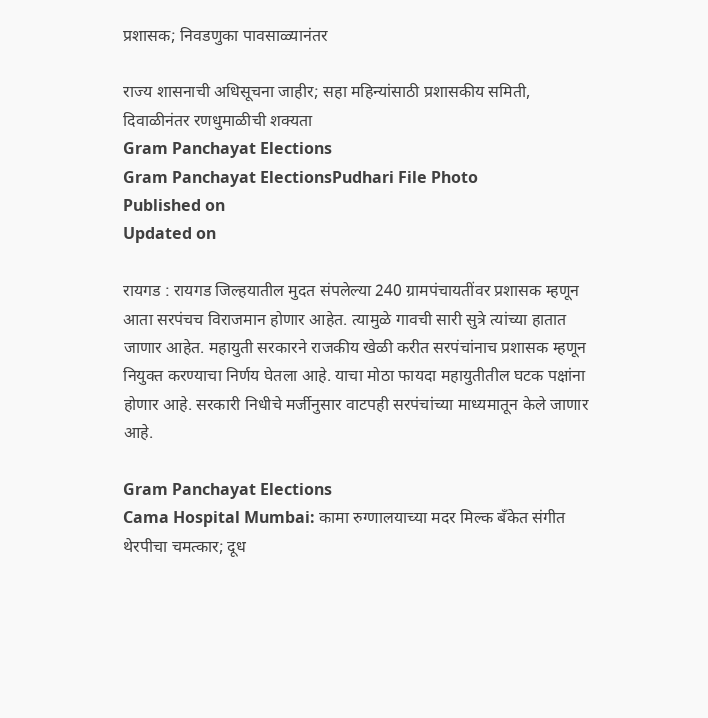प्रशासक; निवडणुका पावसाळ्यानंतर

राज्य शासनाची अधिसूचना जाहीर; सहा महिन्यांसाठी प्रशासकीय समिती, दिवाळीनंतर रणधुमाळीची शक्यता
Gram Panchayat Elections
Gram Panchayat ElectionsPudhari File Photo
Published on
Updated on

रायगड : रायगड जिल्हयातील मुदत संपलेल्या 240 ग्रामपंचायतींवर प्रशासक म्हणून आता सरपंचच विराजमान होणार आहेत. त्यामुळे गावची सारी सुत्रे त्यांच्या हातात जाणार आहेत. महायुती सरकारने राजकीय खेळी करीत सरपंचांनाच प्रशासक म्हणून नियुक्त करण्याचा निर्णय घेतला आहे. याचा मोठा फायदा महायुतीतील घटक पक्षांना होणार आहे. सरकारी निधीचे मर्जीनुसार वाटपही सरपंचांच्या माध्यमातून केले जाणार आहे.

Gram Panchayat Elections
Cama Hospital Mumbai: कामा रुग्णालयाच्या मदर मिल्क बँकेत संगीत थेरपीचा चमत्कार; दूध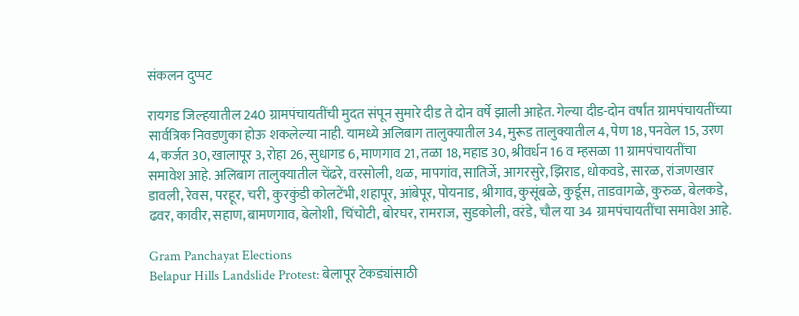संकलन दुप्पट

रायगड जिल्हयातील 240 ग्रामपंचायतींची मुदत संपून सुमारे दीड ते दोन वर्षे झाली आहेत. गेल्या दीड-दोन वर्षांत ग्रामपंचायतींच्या सार्वत्रिक निवडणुका होऊ शकलेल्या नाही. यामध्ये अलिबाग तालुक्यातील 34, मुरूड तालुक्यातील 4, पेण 18, पनवेल 15, उरण 4, कर्जत 30, खालापूर 3, रोहा 26, सुधागड 6, माणगाव 21, तळा 18, महाड 30, श्रीवर्धन 16 व म्हसळा 11 ग्रामपंचायतींचा समावेश आहे. अलिबाग तालुक्यातील चेंढरे, वरसोली, थळ, मापगांव, सातिर्जे, आगरसुरे, झिराड, धोकवडे, सारळ, रांजणखार डावली, रेवस, परहूर, चरी, कुरकुंडी कोलटेंभी, शहापूर, आंबेपूर, पोयनाड, श्रीगाव, कुसूंबळे, कुर्डूस, ताडवागळे, कुरुळ, बेलकडे, ढवर, कावीर, सहाण, बामणगाव, बेलोशी, चिंचोटी, बोरघर, रामराज, सुडकोली, वरंडे, चौल या 34 ग्रामपंचायतींचा समावेश आहे.

Gram Panchayat Elections
Belapur Hills Landslide Protest: बेलापूर टेकड्यांसाठी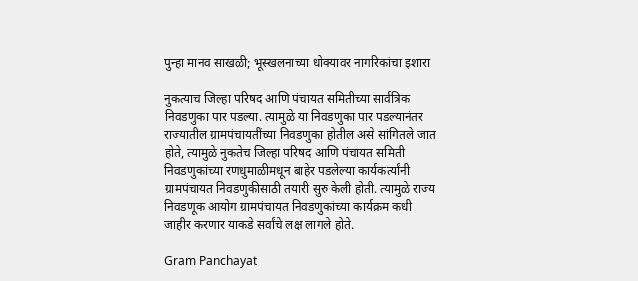पुन्हा मानव साखळी; भूस्खलनाच्या धोक्यावर नागरिकांचा इशारा

नुकत्याच जिल्हा परिषद आणि पंचायत समितीच्या सार्वत्रिक निवडणुका पार पडल्या. त्यामुळे या निवडणुका पार पडल्यानंतर राज्यातील ग्रामपंचायतींच्या निवडणुका होतील असे सांगितले जात होते, त्यामुळे नुकतेच जिल्हा परिषद आणि पंचायत समिती निवडणुकांच्या रणधुमाळीमधून बाहेर पडलेल्या कार्यकर्त्यांनी ग्रामपंचायत निवडणुकीसाठी तयारी सुरु केली होती. त्यामुळे राज्य निवडणूक आयोग ग्रामपंचायत निवडणुकांच्या कार्यक्रम कधी जाहीर करणार याकडे सर्वांचे लक्ष लागले होते.

Gram Panchayat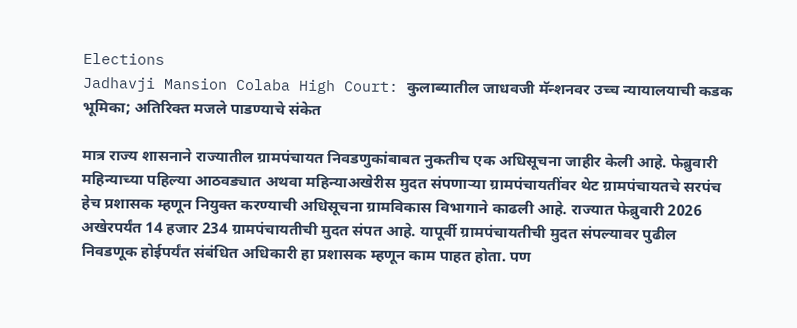Elections
Jadhavji Mansion Colaba High Court: कुलाब्यातील जाधवजी मॅन्शनवर उच्च न्यायालयाची कडक भूमिका; अतिरिक्त मजले पाडण्याचे संकेत

मात्र राज्य शासनाने राज्यातील ग्रामपंचायत निवडणुकांबाबत नुकतीच एक अधिसूचना जाहीर केली आहे. फेब्रुवारी महिन्याच्या पहिल्या आठवड्यात अथवा महिन्याअखेरीस मुदत संपणाऱ्या ग्रामपंचायतींवर थेट ग्रामपंचायतचे सरपंच हेच प्रशासक म्हणून नियुक्त करण्याची अधिसूचना ग्रामविकास विभागाने काढली आहे. राज्यात फेब्रुवारी 2026 अखेरपर्यंत 14 हजार 234 ग्रामपंचायतीची मुदत संपत आहे. यापूर्वी ग्रामपंचायतीची मुदत संपल्यावर पुढील निवडणूक होईपर्यंत संबंधित अधिकारी हा प्रशासक म्हणून काम पाहत होता. पण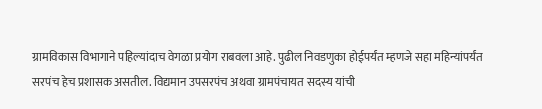ग्रामविकास विभागाने पहिल्यांदाच वेगळा प्रयोग राबवला आहे. पुढील निवडणुका होईपर्यंत म्हणजे सहा महिन्यांपर्यंत सरपंच हेच प्रशासक असतील. विद्यमान उपसरपंच अथवा ग्रामपंचायत सदस्य यांची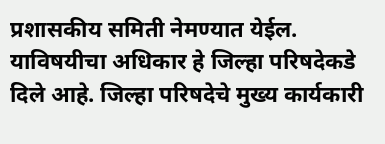प्रशासकीय समिती नेमण्यात येईल. याविषयीचा अधिकार हे जिल्हा परिषदेकडे दिले आहे. जिल्हा परिषदेचे मुख्य कार्यकारी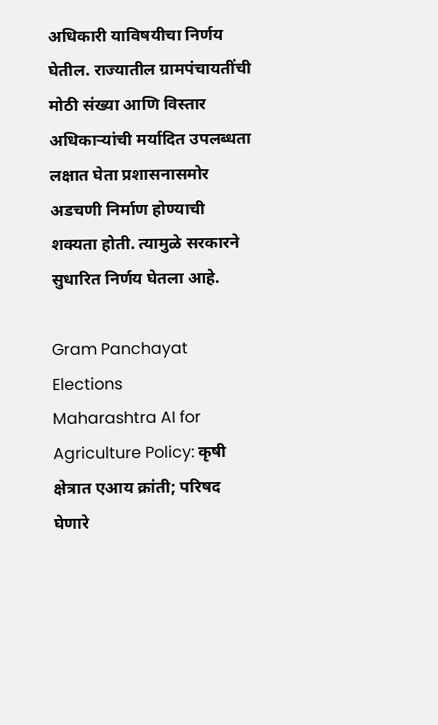अधिकारी याविषयीचा निर्णय घेतील. राज्यातील ग्रामपंचायतींची मोठी संख्या आणि विस्तार अधिकाऱ्यांची मर्यादित उपलब्धता लक्षात घेता प्रशासनासमोर अडचणी निर्माण होण्याची शक्यता होती. त्यामुळे सरकारने सुधारित निर्णय घेतला आहे.

Gram Panchayat Elections
Maharashtra AI for Agriculture Policy: कृषी क्षेत्रात एआय क्रांती; परिषद घेणारे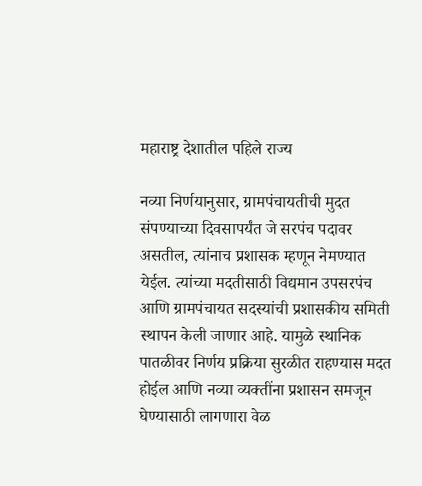महाराष्ट्र देशातील पहिले राज्य

नव्या निर्णयानुसार, ग्रामपंचायतीची मुदत संपण्याच्या दिवसापर्यंत जे सरपंच पदावर असतील, त्यांनाच प्रशासक म्हणून नेमण्यात येईल. त्यांच्या मदतीसाठी विद्यमान उपसरपंच आणि ग्रामपंचायत सदस्यांची प्रशासकीय समिती स्थापन केली जाणार आहे. यामुळे स्थानिक पातळीवर निर्णय प्रक्रिया सुरळीत राहण्यास मदत होईल आणि नव्या व्यक्तींना प्रशासन समजून घेण्यासाठी लागणारा वेळ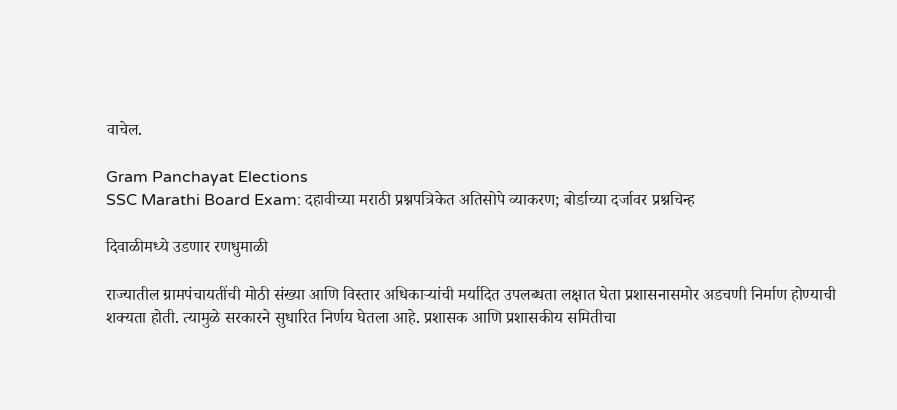वाचेल.

Gram Panchayat Elections
SSC Marathi Board Exam: दहावीच्या मराठी प्रश्नपत्रिकेत अतिसोपे व्याकरण; बोर्डाच्या दर्जावर प्रश्नचिन्ह

दिवाळीमध्ये उडणार रणधुमाळी

राज्यातील ग्रामपंचायतींची मोठी संख्या आणि विस्तार अधिकाऱ्यांची मर्यादित उपलब्धता लक्षात घेता प्रशासनासमोर अडचणी निर्माण होण्याची शक्यता होती. त्यामुळे सरकारने सुधारित निर्णय घेतला आहे. प्रशासक आणि प्रशासकीय समितीचा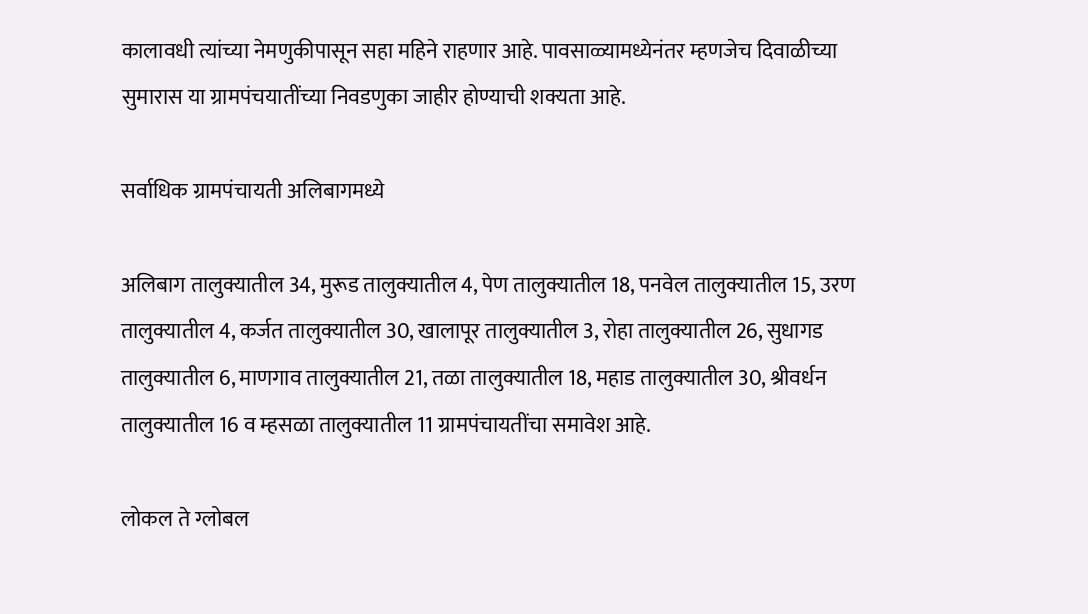कालावधी त्यांच्या नेमणुकीपासून सहा महिने राहणार आहे. पावसाळ्यामध्येनंतर म्हणजेच दिवाळीच्या सुमारास या ग्रामपंचयातींच्या निवडणुका जाहीर होण्याची शक्यता आहे.

सर्वाधिक ग्रामपंचायती अलिबागमध्ये

अलिबाग तालुक्यातील 34, मुरूड तालुक्यातील 4, पेण तालुक्यातील 18, पनवेल तालुक्यातील 15, उरण तालुक्यातील 4, कर्जत तालुक्यातील 30, खालापूर तालुक्यातील 3, रोहा तालुक्यातील 26, सुधागड तालुक्यातील 6, माणगाव तालुक्यातील 21, तळा तालुक्यातील 18, महाड तालुक्यातील 30, श्रीवर्धन तालुक्यातील 16 व म्हसळा तालुक्यातील 11 ग्रामपंचायतींचा समावेश आहे.

लोकल ते ग्लोबल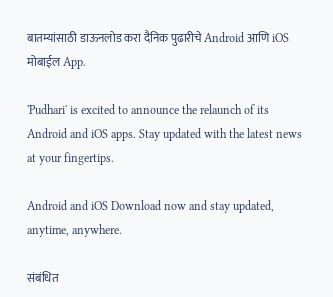बातम्यांसाठी डाऊनलोड करा दैनिक पुढारीचे Android आणि iOS मोबाईल App.

'Pudhari' is excited to announce the relaunch of its Android and iOS apps. Stay updated with the latest news at your fingertips.

Android and iOS Download now and stay updated, anytime, anywhere.

संबंधित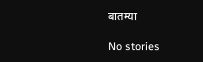बातम्या

No stories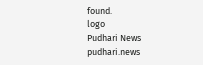found.
logo
Pudhari News
pudhari.news